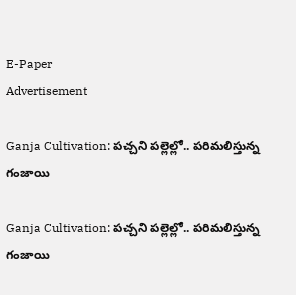E-Paper
Advertisement

Ganja Cultivation: పచ్చని పల్లెల్లో.. పరిమలిస్తున్న గంజాయి

Ganja Cultivation: పచ్చని పల్లెల్లో.. పరిమలిస్తున్న గంజాయి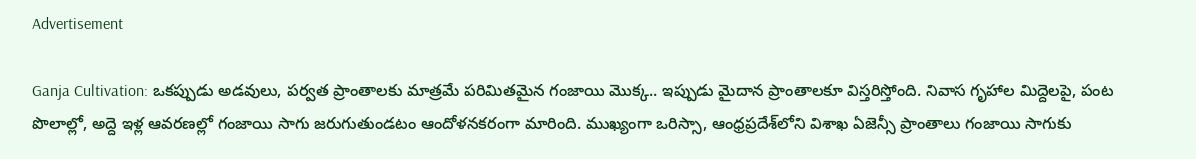Advertisement

Ganja Cultivation: ఒకప్పుడు అడవులు, పర్వత ప్రాంతాలకు మాత్రమే పరిమితమైన గంజాయి మొక్క.. ఇప్పుడు మైదాన ప్రాంతాలకూ విస్తరిస్తోంది. నివాస గృహాల మిద్దెలపై, పంట పొలాల్లో, అద్దె ఇళ్ల ఆవరణల్లో గంజాయి సాగు జరుగుతుండటం ఆందోళనకరంగా మారింది. ముఖ్యంగా ఒరిస్సా, ఆంధ్రప్రదేశ్‌లోని విశాఖ ఏజెన్సీ ప్రాంతాలు గంజాయి సాగుకు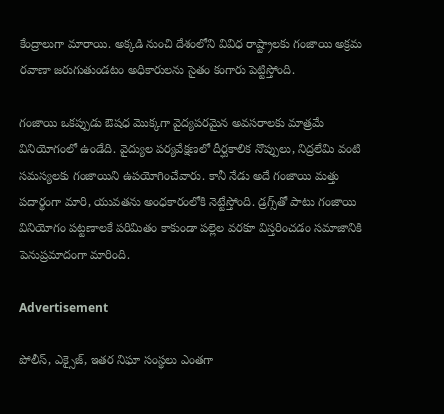కేంద్రాలుగా మారాయి. అక్కడి నుంచి దేశంలోని వివిధ రాష్ట్రాలకు గంజాయి అక్రమ రవాణా జరుగుతుండటం అధికారులను సైతం కంగారు పెట్టిస్తోంది.

గంజాయి ఒకప్పుడు ఔషధ మొక్కగా వైద్యపరమైన అవసరాలకు మాత్రమే వినియోగంలో ఉండేది. వైద్యుల పర్యవేక్షణలో దీర్ఘకాలిక నొప్పులు, నిద్రలేమి వంటి సమస్యలకు గంజాయిని ఉపయోగించేవారు. కానీ నేడు అదే గంజాయి మత్తు పదార్థంగా మారి, యువతను అంధకారంలోకి నెట్టేస్తోంది. డ్రగ్స్‌తో పాటు గంజాయి వినియోగం పట్టణాలకే పరిమితం కాకుండా పల్లెల వరకూ విస్తరించడం సమాజానికి పెనుప్రమాదంగా మారింది.

Advertisement

పోలీస్‌, ఎక్సైజ్‌, ఇతర నిఘా సంస్థలు ఎంతగా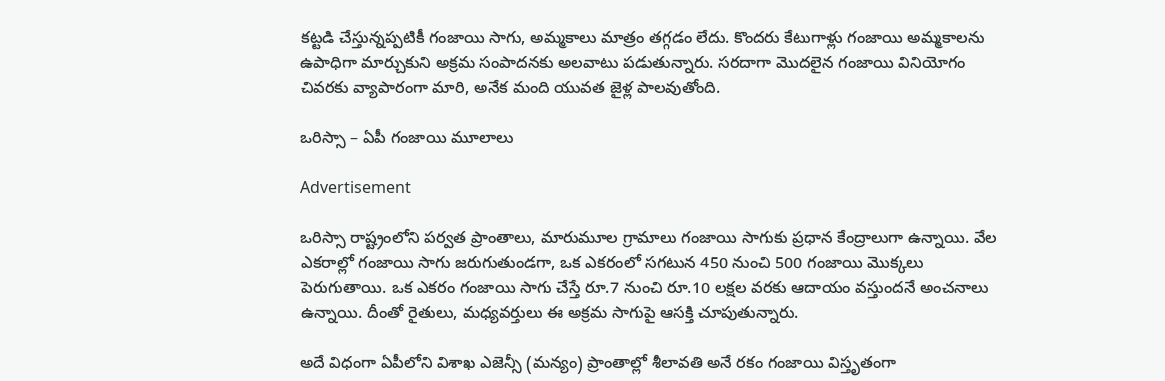కట్టడి చేస్తున్నప్పటికీ గంజాయి సాగు, అమ్మకాలు మాత్రం తగ్గడం లేదు. కొందరు కేటుగాళ్లు గంజాయి అమ్మకాలను ఉపాధిగా మార్చుకుని అక్రమ సంపాదనకు అలవాటు పడుతున్నారు. సరదాగా మొదలైన గంజాయి వినియోగం చివరకు వ్యాపారంగా మారి, అనేక మంది యువత జైళ్ల పాలవుతోంది.

ఒరిస్సా – ఏపీ గంజాయి మూలాలు

Advertisement

ఒరిస్సా రాష్ట్రంలోని పర్వత ప్రాంతాలు, మారుమూల గ్రామాలు గంజాయి సాగుకు ప్రధాన కేంద్రాలుగా ఉన్నాయి. వేల ఎకరాల్లో గంజాయి సాగు జరుగుతుండగా, ఒక ఎకరంలో సగటున 450 నుంచి 500 గంజాయి మొక్కలు పెరుగుతాయి. ఒక ఎకరం గంజాయి సాగు చేస్తే రూ.7 నుంచి రూ.10 లక్షల వరకు ఆదాయం వస్తుందనే అంచనాలు ఉన్నాయి. దీంతో రైతులు, మధ్యవర్తులు ఈ అక్రమ సాగుపై ఆసక్తి చూపుతున్నారు.

అదే విధంగా ఏపీలోని విశాఖ ఎజెన్సీ (మన్యం) ప్రాంతాల్లో శీలావతి అనే రకం గంజాయి విస్తృతంగా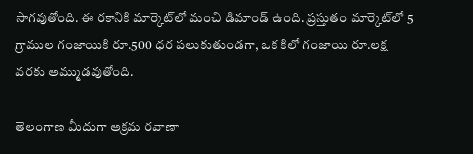సాగవుతోంది. ఈ రకానికి మార్కెట్‌లో మంచి డిమాండ్ ఉంది. ప్రస్తుతం మార్కెట్‌లో 5 గ్రాముల గంజాయికి రూ.500 ధర పలుకుతుండగా, ఒక కిలో గంజాయి రూ.లక్ష వరకు అమ్ముడవుతోంది.

తెలంగాణ మీదుగా అక్రమ రవాణా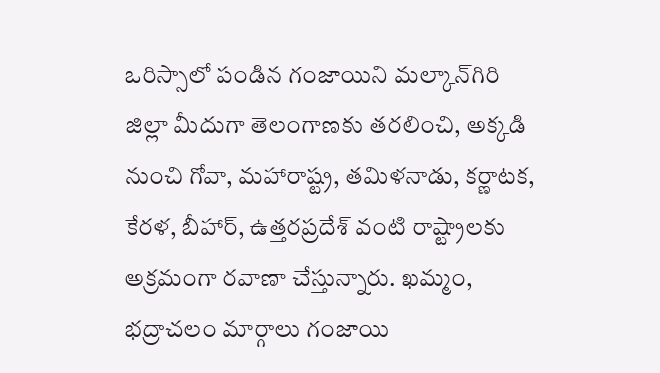ఒరిస్సాలో పండిన గంజాయిని మల్కాన్‌గిరి జిల్లా మీదుగా తెలంగాణకు తరలించి, అక్కడి నుంచి గోవా, మహారాష్ట్ర, తమిళనాడు, కర్ణాటక, కేరళ, బీహార్‌, ఉత్తరప్రదేశ్‌ వంటి రాష్ట్రాలకు అక్రమంగా రవాణా చేస్తున్నారు. ఖమ్మం, భద్రాచలం మార్గాలు గంజాయి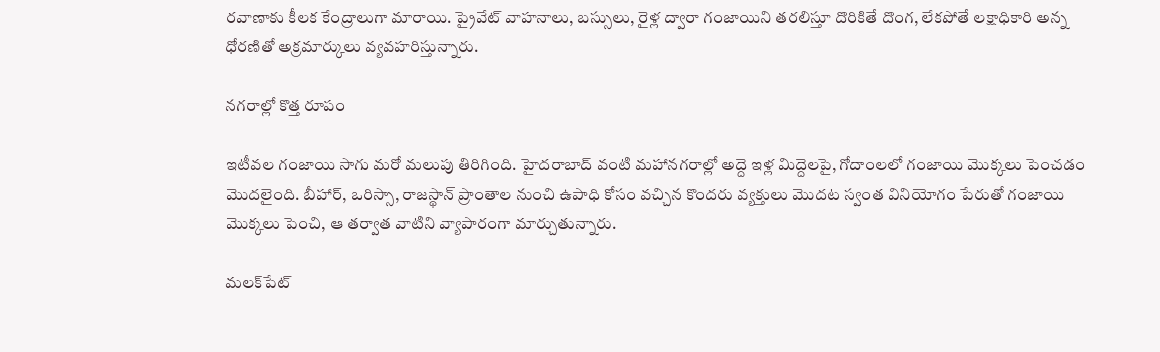రవాణాకు కీలక కేంద్రాలుగా మారాయి. ప్రైవేట్ వాహనాలు, బస్సులు, రైళ్ల ద్వారా గంజాయిని తరలిస్తూ దొరికితే దొంగ, లేకపోతే లక్షాధికారి అన్న ధోరణితో అక్రమార్కులు వ్యవహరిస్తున్నారు.

నగరాల్లో కొత్త రూపం

ఇటీవల గంజాయి సాగు మరో మలుపు తిరిగింది. హైదరాబాద్ వంటి మహానగరాల్లో అద్దె ఇళ్ల మిద్దెలపై, గోదాంలలో గంజాయి మొక్కలు పెంచడం మొదలైంది. బీహార్‌, ఒరిస్సా, రాజస్థాన్ ప్రాంతాల నుంచి ఉపాధి కోసం వచ్చిన కొందరు వ్యక్తులు మొదట స్వంత వినియోగం పేరుతో గంజాయి మొక్కలు పెంచి, ఆ తర్వాత వాటిని వ్యాపారంగా మార్చుతున్నారు.

మలక్‌పేట్‌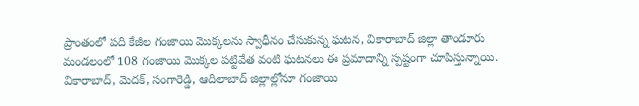ప్రాంతంలో పది కేజీల గంజాయి మొక్కలను స్వాధీనం చేసుకున్న ఘటన, వికారాబాద్‌ జిల్లా తాండూరు మండలంలో 108 గంజాయి మొక్కల పట్టివేత వంటి ఘటనలు ఈ ప్రమాదాన్ని స్పష్టంగా చూపిస్తున్నాయి. వికారాబాద్‌, మెదక్‌, సంగారెడ్డి, ఆదిలాబాద్ జిల్లాల్లోనూ గంజాయి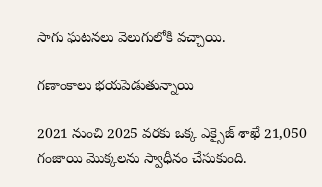సాగు ఘటనలు వెలుగులోకి వచ్చాయి.

గణాంకాలు భయపెడుతున్నాయి

2021 నుంచి 2025 వరకు ఒక్క ఎక్సైజ్ శాఖే 21,050 గంజాయి మొక్కలను స్వాధీనం చేసుకుంది.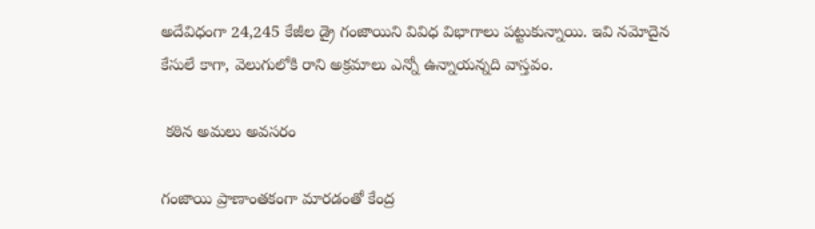అదేవిధంగా 24,245 కేజీల డ్రై గంజాయిని వివిధ విభాగాలు పట్టుకున్నాయి. ఇవి నమోదైన కేసులే కాగా, వెలుగులోకి రాని అక్రమాలు ఎన్నో ఉన్నాయన్నది వాస్తవం.

 కఠిన అమలు అవసరం

గంజాయి ప్రాణాంతకంగా మారడంతో కేంద్ర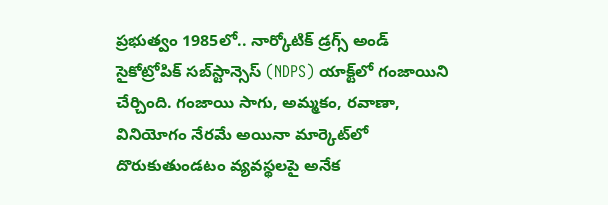ప్రభుత్వం 1985లో.. నార్కోటిక్ డ్రగ్స్ అండ్ సైకోట్రోపిక్ సబ్‌స్టాన్సెస్ (NDPS) యాక్ట్‌లో గంజాయిని చేర్చింది. గంజాయి సాగు, అమ్మకం, రవాణా, వినియోగం నేరమే అయినా మార్కెట్‌లో దొరుకుతుండటం వ్యవస్థలపై అనేక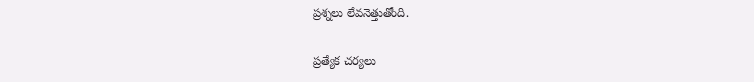ప్రశ్నలు లేవనెత్తుతోంది.

ప్రత్యేక చర్యలు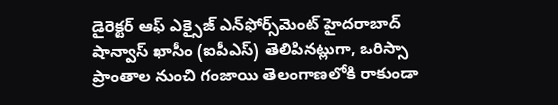డైరెక్టర్ ఆఫ్ ఎక్సైజ్ ఎన్‌ఫోర్స్‌మెంట్ హైదరాబాద్ షాన్వాస్ ఖాసీం (ఐపీఎస్) తెలిపినట్లుగా, ఒరిస్సా ప్రాంతాల నుంచి గంజాయి తెలంగాణలోకి రాకుండా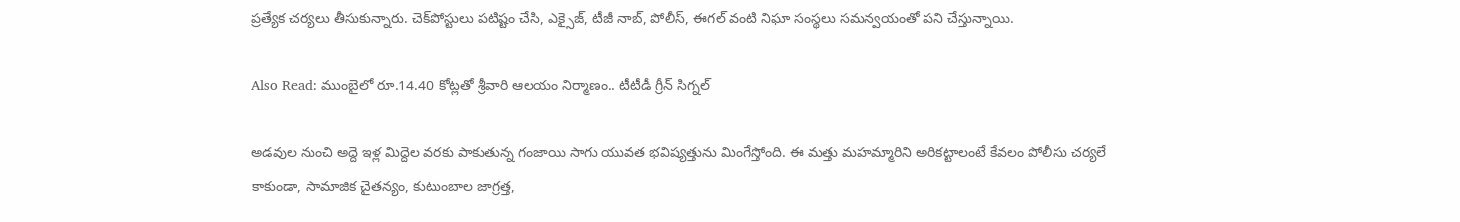ప్రత్యేక చర్యలు తీసుకున్నారు. చెక్‌పోస్టులు పటిష్టం చేసి, ఎక్సైజ్‌, టీజీ నాబ్‌, పోలీస్‌, ఈగల్‌ వంటి నిఘా సంస్థలు సమన్వయంతో పని చేస్తున్నాయి.

Also Read: ముంబైలో రూ.14.40 కోట్లతో శ్రీవారి ఆలయం నిర్మాణం.. టీటీడీ గ్రీన్ సిగ్నల్

అడవుల నుంచి అద్దె ఇళ్ల మిద్దెల వరకు పాకుతున్న గంజాయి సాగు యువత భవిష్యత్తును మింగేస్తోంది. ఈ మత్తు మహమ్మారిని అరికట్టాలంటే కేవలం పోలీసు చర్యలే కాకుండా, సామాజిక చైతన్యం, కుటుంబాల జాగ్రత్త,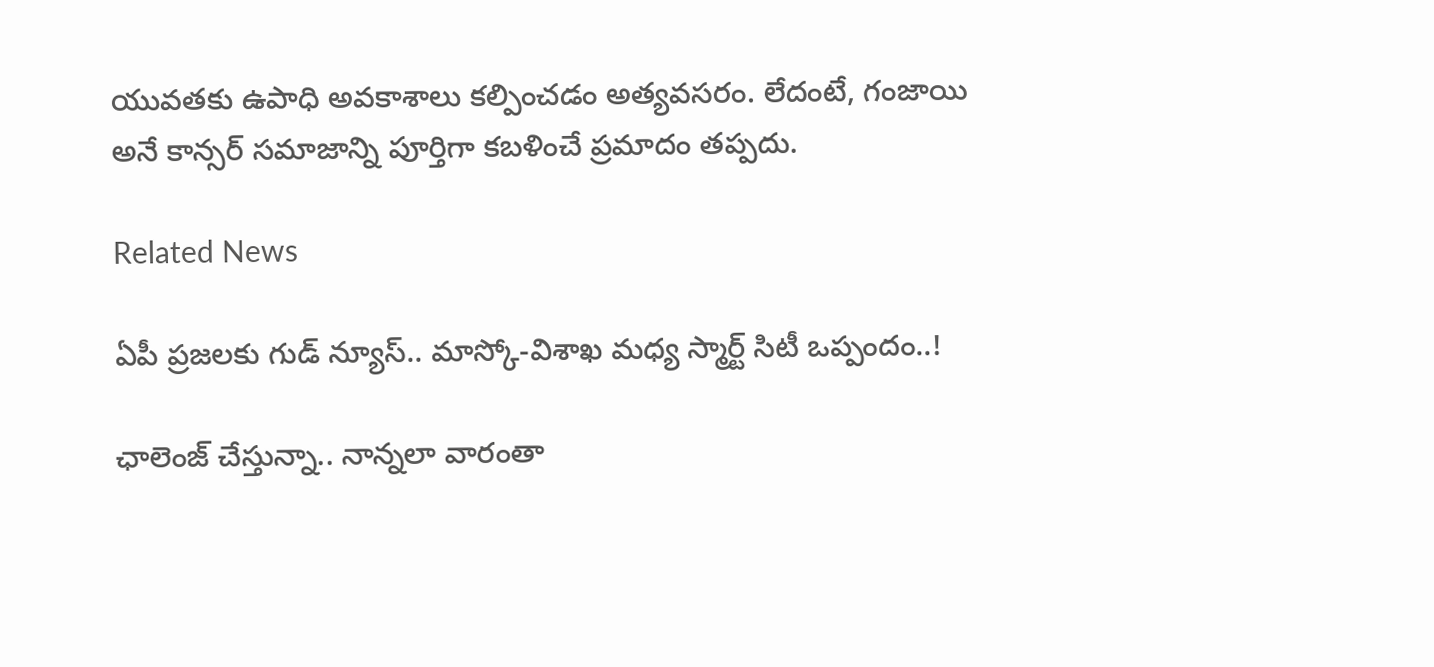యువతకు ఉపాధి అవకాశాలు కల్పించడం అత్యవసరం. లేదంటే, గంజాయి అనే కాన్సర్ సమాజాన్ని పూర్తిగా కబళించే ప్రమాదం తప్పదు.

Related News

ఏపీ ప్రజలకు గుడ్ న్యూస్.. మాస్కో-విశాఖ మధ్య స్మార్ట్ సిటీ ఒప్పందం..!

ఛాలెంజ్ చేస్తున్నా.. నాన్నలా వారంతా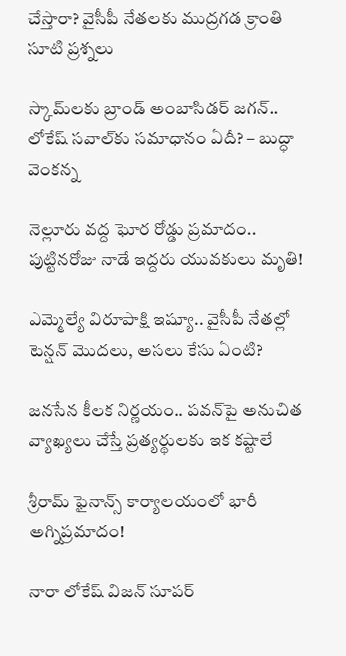చేస్తారా? వైసీపీ నేతలకు ముద్రగడ క్రాంతి సూటి ప్రశ్నలు

స్కామ్‌లకు బ్రాండ్ అంబాసిడర్ జగన్.. లోకేష్ సవాల్‌కు సమాధానం ఏదీ? – బుద్ధా వెంకన్న

నెల్లూరు వద్ద ఘోర రోడ్డు ప్రమాదం.. పుట్టినరోజు నాడే ఇద్దరు యువకులు మృతి!

ఎమ్మెల్యే విరూపాక్షి ఇష్యూ.. వైసీపీ నేతల్లో టెన్షన్ మొదలు, అసలు కేసు ఏంటి?

జనసేన కీలక నిర్ణయం.. పవన్‌పై అనుచిత వ్యాఖ్యలు చేస్తే ప్రత్యర్థులకు ఇక కష్టాలే

శ్రీరామ్ ఫైనాన్స్ కార్యాలయంలో భారీ అగ్నిప్రమాదం!

నారా లోకేష్ విజన్ సూపర్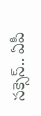సక్సెస్.. ఏపీ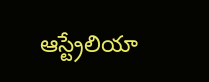ఆస్ట్రేలియా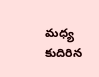మధ్య కుదిరిన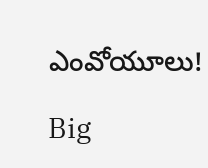ఎంవోయూలు!

Big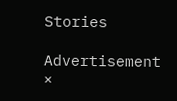Stories

Advertisement
×